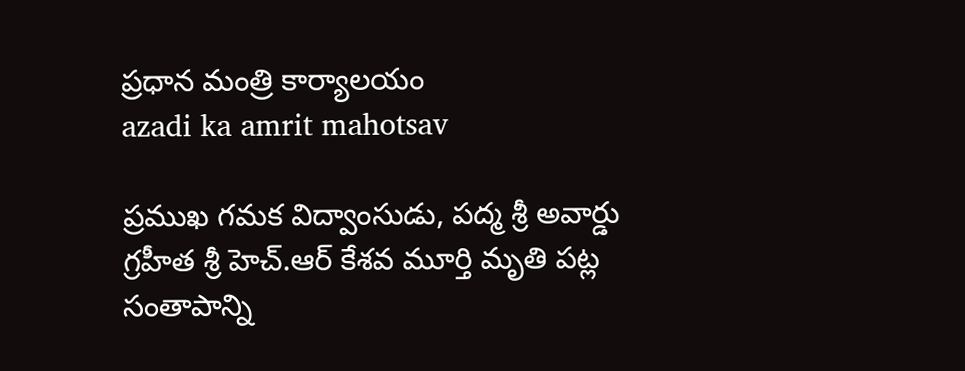ప్రధాన మంత్రి కార్యాలయం
azadi ka amrit mahotsav

ప్రముఖ గమక విద్వాంసుడు, పద్మ శ్రీ అవార్డు గ్రహీత శ్రీ హెచ్.ఆర్ కేశవ మూర్తి మృతి పట్ల సంతాపాన్ని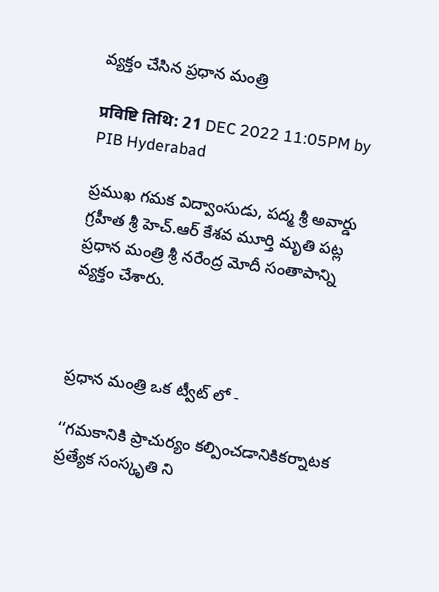వ్యక్తం చేసిన ప్రధాన మంత్రి

प्रविष्टि तिथि: 21 DEC 2022 11:05PM by PIB Hyderabad

ప్రముఖ గమక విద్వాంసుడు, పద్మ శ్రీ అవార్డు గ్రహీత శ్రీ హెచ్.ఆర్ కేశవ మూర్తి మృతి పట్ల ప్రధాన మంత్రి శ్రీ నరేంద్ర మోదీ సంతాపాన్ని వ్యక్తం చేశారు.



ప్రధాన మంత్రి ఒక ట్వీట్ లో -

‘‘గమకానికి ప్రాచుర్యం కల్పించడానికికర్నాటక ప్రత్యేక సంస్కృతి ని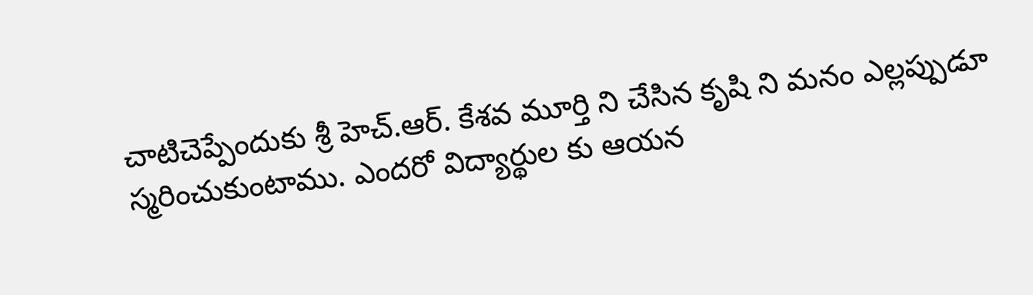చాటిచెప్పేందుకు శ్రీ హెచ్.ఆర్. కేశవ మూర్తి ని చేసిన కృషి ని మనం ఎల్లప్పుడూ స్మరించుకుంటాము. ఎందరో విద్యార్థుల కు ఆయన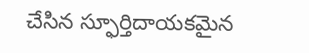చేసిన స్ఫూర్తిదాయకమైన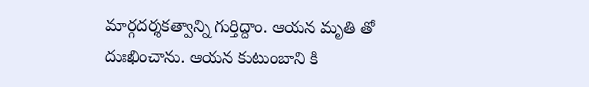మార్గదర్శకత్వాన్ని గుర్తిద్దాం. ఆయన మృతి తో దుఃఖించాను. ఆయన కుటుంబాని కి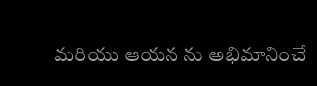మరియు ఆయన ను అభిమానించే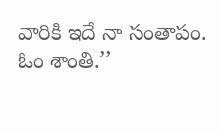వారికి ఇదే నా సంతాపం. ఓం శాంతి.’’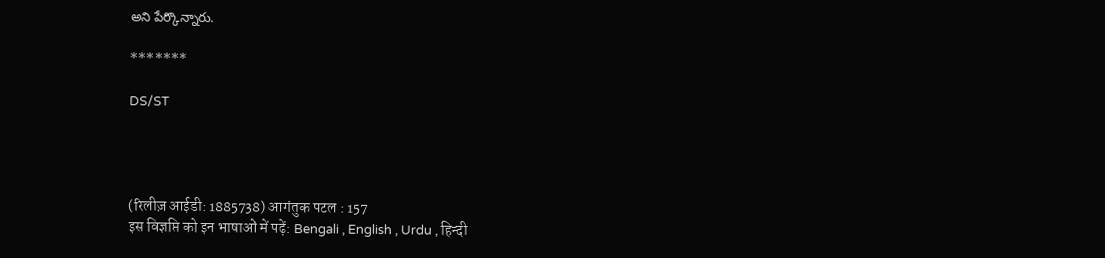అని పేర్కొన్నారు.

*******

DS/ST




(रिलीज़ आईडी: 1885738) आगंतुक पटल : 157
इस विज्ञप्ति को इन भाषाओं में पढ़ें: Bengali , English , Urdu , हिन्दी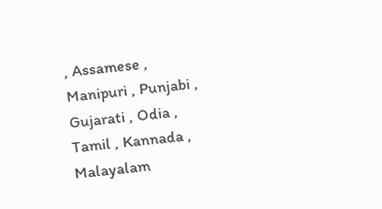, Assamese , Manipuri , Punjabi , Gujarati , Odia , Tamil , Kannada , Malayalam